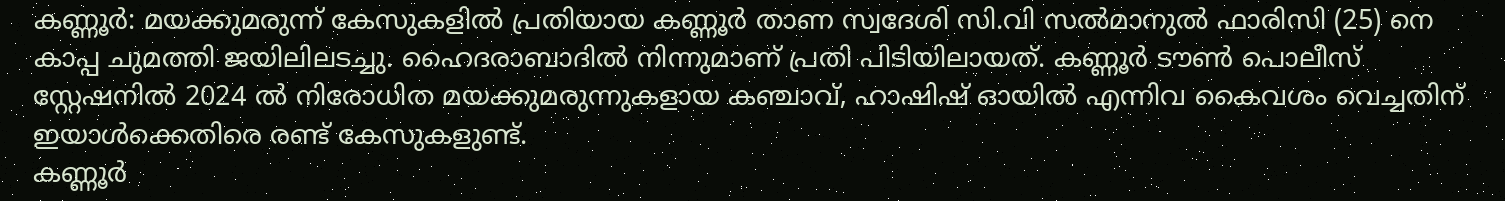കണ്ണൂർ: മയക്കുമരുന്ന് കേസുകളിൽ പ്രതിയായ കണ്ണൂർ താണ സ്വദേശി സി.വി സൽമാനുൽ ഫാരിസി (25) നെ കാപ്പ ചുമത്തി ജയിലിലടച്ചു. ഹൈദരാബാദിൽ നിന്നുമാണ് പ്രതി പിടിയിലായത്. കണ്ണൂർ ടൗൺ പൊലീസ് സ്റ്റേഷനിൽ 2024 ൽ നിരോധിത മയക്കുമരുന്നുകളായ കഞ്ചാവ്, ഹാഷിഷ് ഓയിൽ എന്നിവ കൈവശം വെച്ചതിന് ഇയാൾക്കെതിരെ രണ്ട് കേസുകളുണ്ട്.
കണ്ണൂർ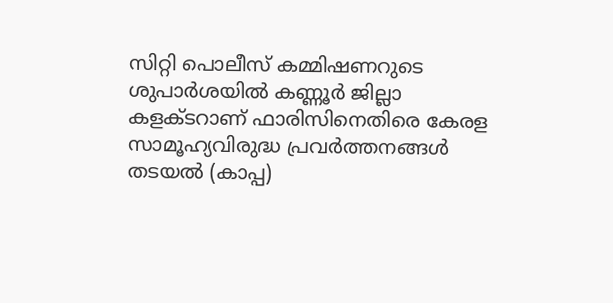സിറ്റി പൊലീസ് കമ്മിഷണറുടെ ശുപാർശയിൽ കണ്ണൂർ ജില്ലാ കളക്ടറാണ് ഫാരിസിനെതിരെ കേരള സാമൂഹ്യവിരുദ്ധ പ്രവർത്തനങ്ങൾ തടയൽ (കാപ്പ)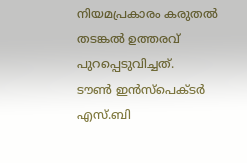നിയമപ്രകാരം കരുതൽ തടങ്കൽ ഉത്തരവ് പുറപ്പെടുവിച്ചത്.
ടൗൺ ഇൻസ്പെക്ടർ എസ്.ബി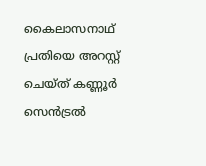കൈലാസനാഥ് പ്രതിയെ അറസ്റ്റ് ചെയ്ത് കണ്ണൂർ സെൻട്രൽ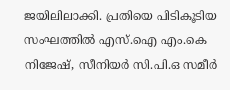ജയിലിലാക്കി. പ്രതിയെ പിടികൂടിയ സംഘത്തിൽ എസ്.ഐ എം.കെ നിജേഷ്, സീനിയർ സി.പി.ഒ സമീർ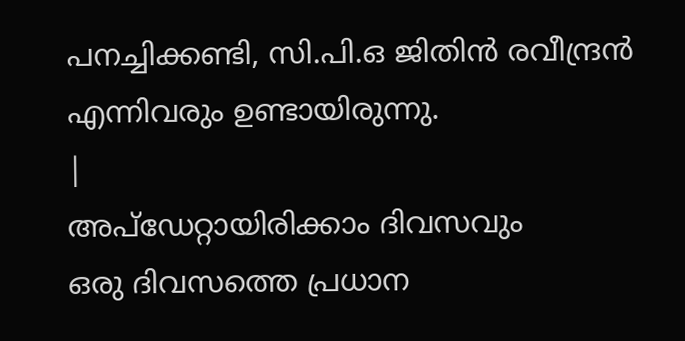പനച്ചിക്കണ്ടി, സി.പി.ഒ ജിതിൻ രവീന്ദ്രൻ എന്നിവരും ഉണ്ടായിരുന്നു.
|
അപ്ഡേറ്റായിരിക്കാം ദിവസവും
ഒരു ദിവസത്തെ പ്രധാന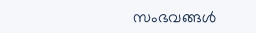സംഭവങ്ങൾ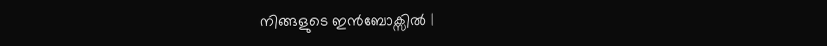നിങ്ങളുടെ ഇൻബോക്സിൽ |